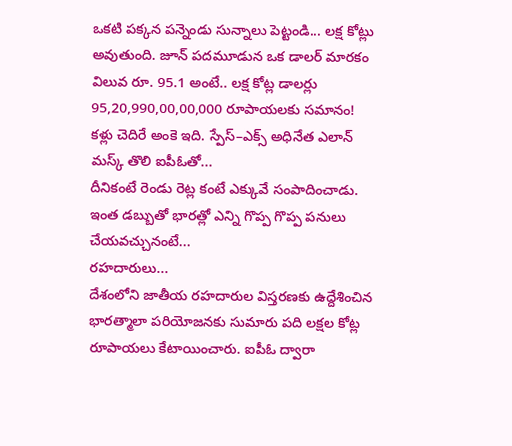ఒకటి పక్కన పన్నెండు సున్నాలు పెట్టండి... లక్ష కోట్లు అవుతుంది. జూన్ పదమూడున ఒక డాలర్ మారకం విలువ రూ. 95.1 అంటే.. లక్ష కోట్ల డాలర్లు 95,20,990,00,00,000 రూపాయలకు సమానం! కళ్లు చెదిరే అంకె ఇది. స్పేస్–ఎక్స్ అధినేత ఎలాన్ మస్క్ తొలి ఐపీఓతో...
దీనికంటే రెండు రెట్ల కంటే ఎక్కువే సంపాదించాడు. ఇంత డబ్బుతో భారత్లో ఎన్ని గొప్ప గొప్ప పనులు చేయవచ్చునంటే...
రహదారులు...
దేశంలోని జాతీయ రహదారుల విస్తరణకు ఉద్దేశించిన భారత్మాలా పరియోజనకు సుమారు పది లక్షల కోట్ల రూపాయలు కేటాయించారు. ఐపీఓ ద్వారా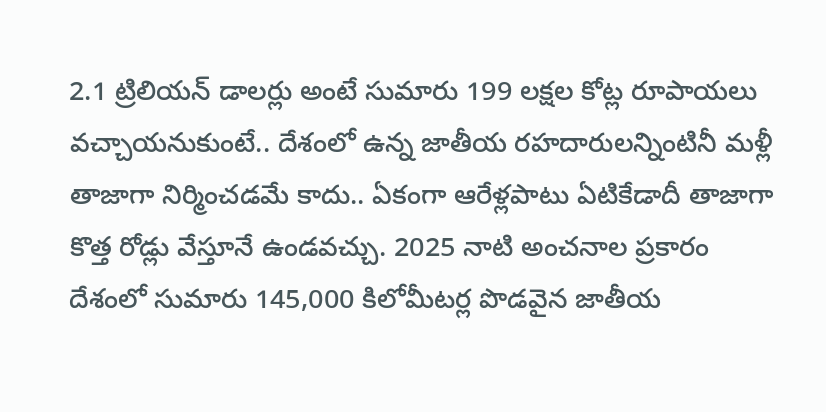2.1 ట్రిలియన్ డాలర్లు అంటే సుమారు 199 లక్షల కోట్ల రూపాయలు వచ్చాయనుకుంటే.. దేశంలో ఉన్న జాతీయ రహదారులన్నింటినీ మళ్లీ తాజాగా నిర్మించడమే కాదు.. ఏకంగా ఆరేళ్లపాటు ఏటికేడాదీ తాజాగా కొత్త రోడ్లు వేస్తూనే ఉండవచ్చు. 2025 నాటి అంచనాల ప్రకారం దేశంలో సుమారు 145,000 కిలోమీటర్ల పొడవైన జాతీయ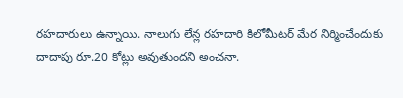రహదారులు ఉన్నాయి. నాలుగు లేన్ల రహదారి కిలోమీటర్ మేర నిర్మించేందుకు దాదాపు రూ.20 కోట్లు అవుతుందని అంచనా.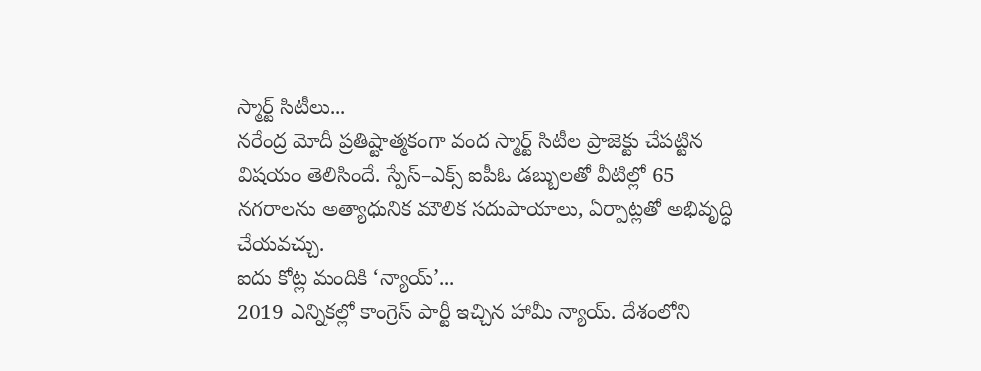స్మార్ట్ సిటీలు...
నరేంద్ర మోదీ ప్రతిష్టాత్మకంగా వంద స్మార్ట్ సిటీల ప్రాజెక్టు చేపట్టిన విషయం తెలిసిందే. స్పేస్–ఎక్స్ ఐపీఓ డబ్బులతో వీటిల్లో 65 నగరాలను అత్యాధునిక మౌలిక సదుపాయాలు, ఏర్పాట్లతో అభివృద్ధి చేయవచ్చు.
ఐదు కోట్ల మందికి ‘న్యాయ్’...
2019 ఎన్నికల్లో కాంగ్రెస్ పార్టీ ఇచ్చిన హామీ న్యాయ్. దేశంలోని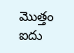మొత్తం ఐదు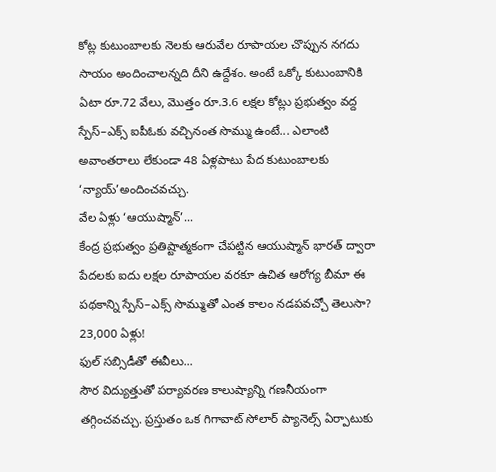కోట్ల కుటుంబాలకు నెలకు ఆరువేల రూపాయల చొప్పున నగదు సాయం అందించాలన్నది దీని ఉద్దేశం. అంటే ఒక్కో కుటుంబానికి ఏటా రూ.72 వేలు, మొత్తం రూ.3.6 లక్షల కోట్లు ప్రభుత్వం వద్ద స్పేస్–ఎక్స్ ఐపీఓకు వచ్చినంత సొమ్ము ఉంటే... ఎలాంటి అవాంతరాలు లేకుండా 48 ఏళ్లపాటు పేద కుటుంబాలకు ‘న్యాయ్’అందించవచ్చు.
వేల ఏళ్లు ‘ఆయుష్మాన్’...
కేంద్ర ప్రభుత్వం ప్రతిష్టాత్మకంగా చేపట్టిన ఆయుష్మాన్ భారత్ ద్వారా పేదలకు ఐదు లక్షల రూపాయల వరకూ ఉచిత ఆరోగ్య బీమా ఈ పథకాన్ని స్పేస్–ఎక్స్ సొమ్ముతో ఎంత కాలం నడపవచ్చో తెలుసా? 23,000 ఏళ్లు!
ఫుల్ సబ్సిడీతో ఈవీలు...
సౌర విద్యుత్తుతో పర్యావరణ కాలుష్యాన్ని గణనీయంగా తగ్గించవచ్చు. ప్రస్తుతం ఒక గిగావాట్ సోలార్ ప్యానెల్స్ ఏర్పాటుకు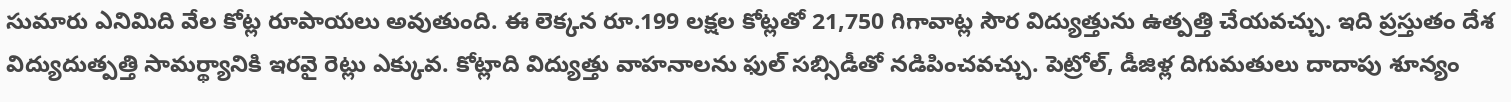సుమారు ఎనిమిది వేల కోట్ల రూపాయలు అవుతుంది. ఈ లెక్కన రూ.199 లక్షల కోట్లతో 21,750 గిగావాట్ల సౌర విద్యుత్తును ఉత్పత్తి చేయవచ్చు. ఇది ప్రస్తుతం దేశ విద్యుదుత్పత్తి సామర్థ్యానికి ఇరవై రెట్లు ఎక్కువ. కోట్లాది విద్యుత్తు వాహనాలను ఫుల్ సబ్సిడీతో నడిపించవచ్చు. పెట్రోల్, డీజిళ్ల దిగుమతులు దాదాపు శూన్యం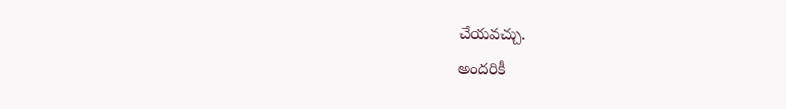చేయవచ్చు.
అందరికీ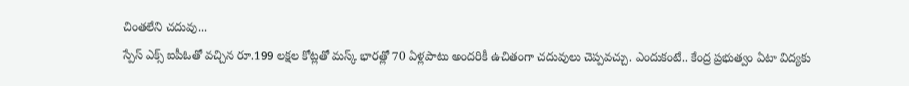చింతలేని చదువు...
స్పేస్ ఎక్స్ ఐపీఓతో వచ్చిన రూ.199 లక్షల కోట్లతో మస్క్ భారత్లో 70 ఏళ్లపాటు అందరికీ ఉచితంగా చదువులు చెప్పవచ్చు. ఎందుకంటే.. కేంద్ర ప్రభుత్వం ఏటా విద్యకు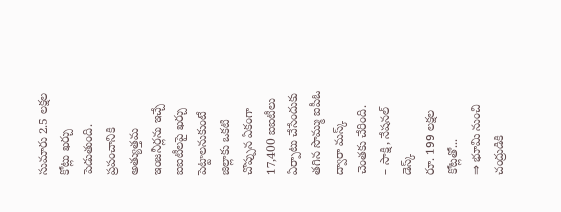సుమారు 2.5 లక్షల కోట్లు ఖర్చు పెడుతుంది. ప్రపంచానికి అత్యుత్తమ ఇంజనీర్లను ఇచ్చే ఐఐటీలపై ఖర్చు పెట్టాలనుకుంటే జిల్లాకు ఒకటి చొప్పున ఏకంగా 17,400 ఐఐటీలు ఏర్పాటు చేసేందుకు తగిన సొమ్ము ఐపీఓ ద్వారా మస్క్ చెంతకు చేరింది.
– సాక్షి, నేషనల్ డెస్క్
రూ. 199 లక్షల కోట్లతో...
⇒ భూమి నుంచి చంద్రుడికి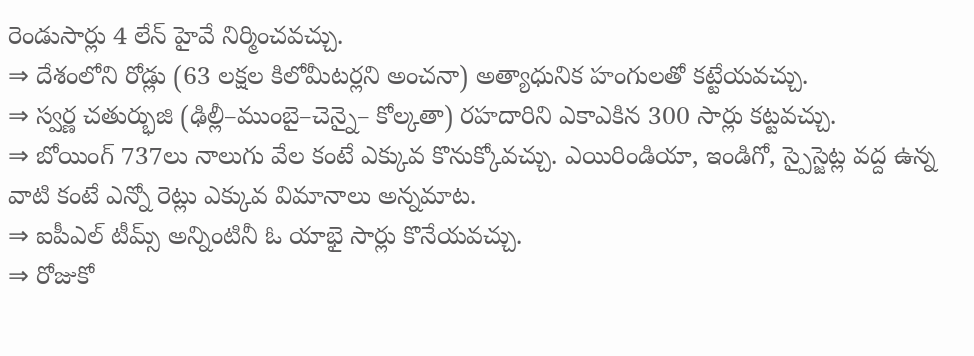రెండుసార్లు 4 లేన్ హైవే నిర్మించవచ్చు.
⇒ దేశంలోని రోడ్లు (63 లక్షల కిలోమీటర్లని అంచనా) అత్యాధునిక హంగులతో కట్టేయవచ్చు.
⇒ స్వర్ణ చతుర్భుజి (ఢిల్లీ–ముంబై–చెన్నై– కోల్కతా) రహదారిని ఎకాఎకిన 300 సార్లు కట్టవచ్చు.
⇒ బోయింగ్ 737లు నాలుగు వేల కంటే ఎక్కువ కొనుక్కోవచ్చు. ఎయిరిండియా, ఇండిగో, స్పైస్జెట్ల వద్ద ఉన్న వాటి కంటే ఎన్నో రెట్లు ఎక్కువ విమానాలు అన్నమాట.
⇒ ఐపీఎల్ టీమ్స్ అన్నింటినీ ఓ యాభై సార్లు కొనేయవచ్చు.
⇒ రోజుకో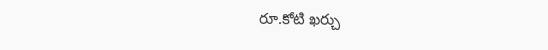రూ.కోటి ఖర్చు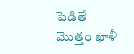పెడితే మొత్తం ఖాళీ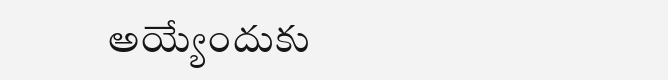అయ్యేందుకు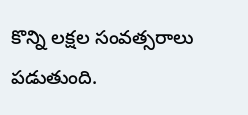కొన్ని లక్షల సంవత్సరాలు పడుతుంది.